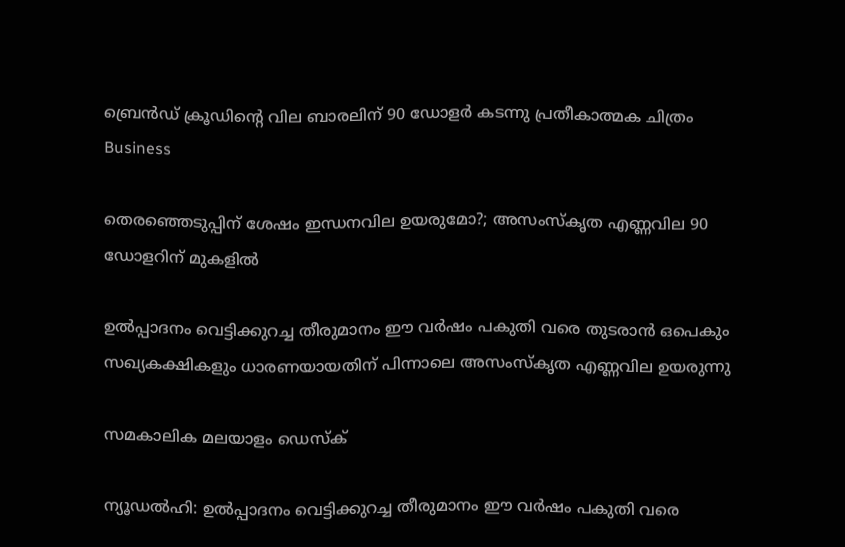ബ്രെന്‍ഡ് ക്രൂഡിന്റെ വില ബാരലിന് 90 ഡോളര്‍ കടന്നു പ്രതീകാത്മക ചിത്രം
Business

തെരഞ്ഞെടുപ്പിന് ശേഷം ഇന്ധനവില ഉയരുമോ?; അസംസ്‌കൃത എണ്ണവില 90 ഡോളറിന് മുകളില്‍

ഉല്‍പ്പാദനം വെട്ടിക്കുറച്ച തീരുമാനം ഈ വര്‍ഷം പകുതി വരെ തുടരാന്‍ ഒപെകും സഖ്യകക്ഷികളും ധാരണയായതിന് പിന്നാലെ അസംസ്‌കൃത എണ്ണവില ഉയരുന്നു

സമകാലിക മലയാളം ഡെസ്ക്

ന്യൂഡല്‍ഹി: ഉല്‍പ്പാദനം വെട്ടിക്കുറച്ച തീരുമാനം ഈ വര്‍ഷം പകുതി വരെ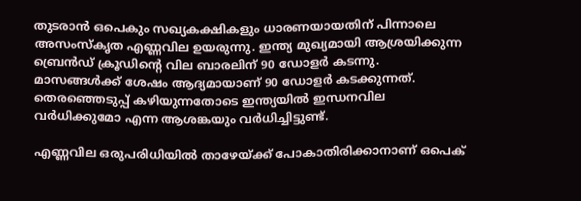തുടരാന്‍ ഒപെകും സഖ്യകക്ഷികളും ധാരണയായതിന് പിന്നാലെ അസംസ്‌കൃത എണ്ണവില ഉയരുന്നു. ഇന്ത്യ മുഖ്യമായി ആശ്രയിക്കുന്ന ബ്രെന്‍ഡ് ക്രൂഡിന്റെ വില ബാരലിന് 90 ഡോളര്‍ കടന്നു. മാസങ്ങള്‍ക്ക് ശേഷം ആദ്യമായാണ് 90 ഡോളര്‍ കടക്കുന്നത്. തെരഞ്ഞെടുപ്പ് കഴിയുന്നതോടെ ഇന്ത്യയില്‍ ഇന്ധനവില വര്‍ധിക്കുമോ എന്ന ആശങ്കയും വര്‍ധിച്ചിട്ടുണ്ട്.

എണ്ണവില ഒരുപരിധിയില്‍ താഴേയ്ക്ക് പോകാതിരിക്കാനാണ് ഒപെക്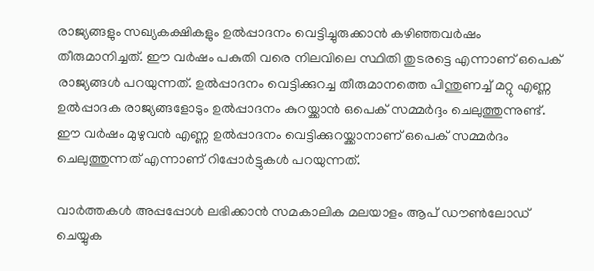രാജ്യങ്ങളും സഖ്യകക്ഷികളും ഉല്‍പ്പാദനം വെട്ടിച്ചുരുക്കാന്‍ കഴിഞ്ഞവര്‍ഷം തീരുമാനിച്ചത്. ഈ വര്‍ഷം പകുതി വരെ നിലവിലെ സ്ഥിതി തുടരട്ടെ എന്നാണ് ഒപെക് രാജ്യങ്ങള്‍ പറയുന്നത്. ഉല്‍പ്പാദനം വെട്ടിക്കുറച്ച തീരുമാനത്തെ പിന്തുണച്ച് മറ്റു എണ്ണ ഉല്‍പ്പാദക രാജ്യങ്ങളോടും ഉല്‍പ്പാദനം കുറയ്ക്കാന്‍ ഒപെക് സമ്മര്‍ദ്ദം ചെലുത്തുന്നുണ്ട്. ഈ വര്‍ഷം മുഴുവന്‍ എണ്ണ ഉല്‍പ്പാദനം വെട്ടിക്കുറയ്ക്കാനാണ് ഒപെക് സമ്മര്‍ദം ചെലുത്തുന്നത് എന്നാണ് റിപ്പോര്‍ട്ടുകള്‍ പറയുന്നത്.

വാര്‍ത്തകള്‍ അപ്പപ്പോള്‍ ലഭിക്കാന്‍ സമകാലിക മലയാളം ആപ് ഡൗണ്‍ലോഡ് ചെയ്യുക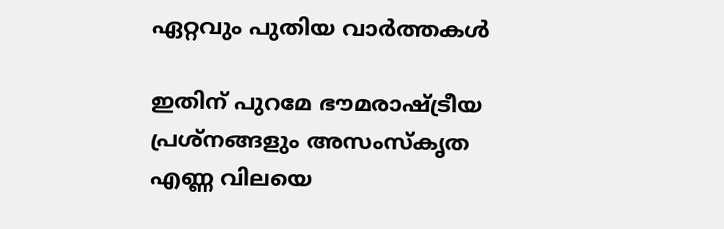ഏറ്റവും പുതിയ വാര്‍ത്തകള്‍

ഇതിന് പുറമേ ഭൗമരാഷ്ട്രീയ പ്രശ്‌നങ്ങളും അസംസ്‌കൃത എണ്ണ വിലയെ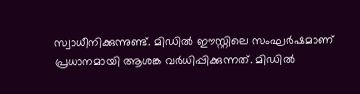സ്വാധീനിക്കുന്നുണ്ട്. മിഡില്‍ ഈസ്റ്റിലെ സംഘര്‍ഷമാണ് പ്രധാനമായി ആശങ്ക വര്‍ധിപ്പിക്കുന്നത്. മിഡില്‍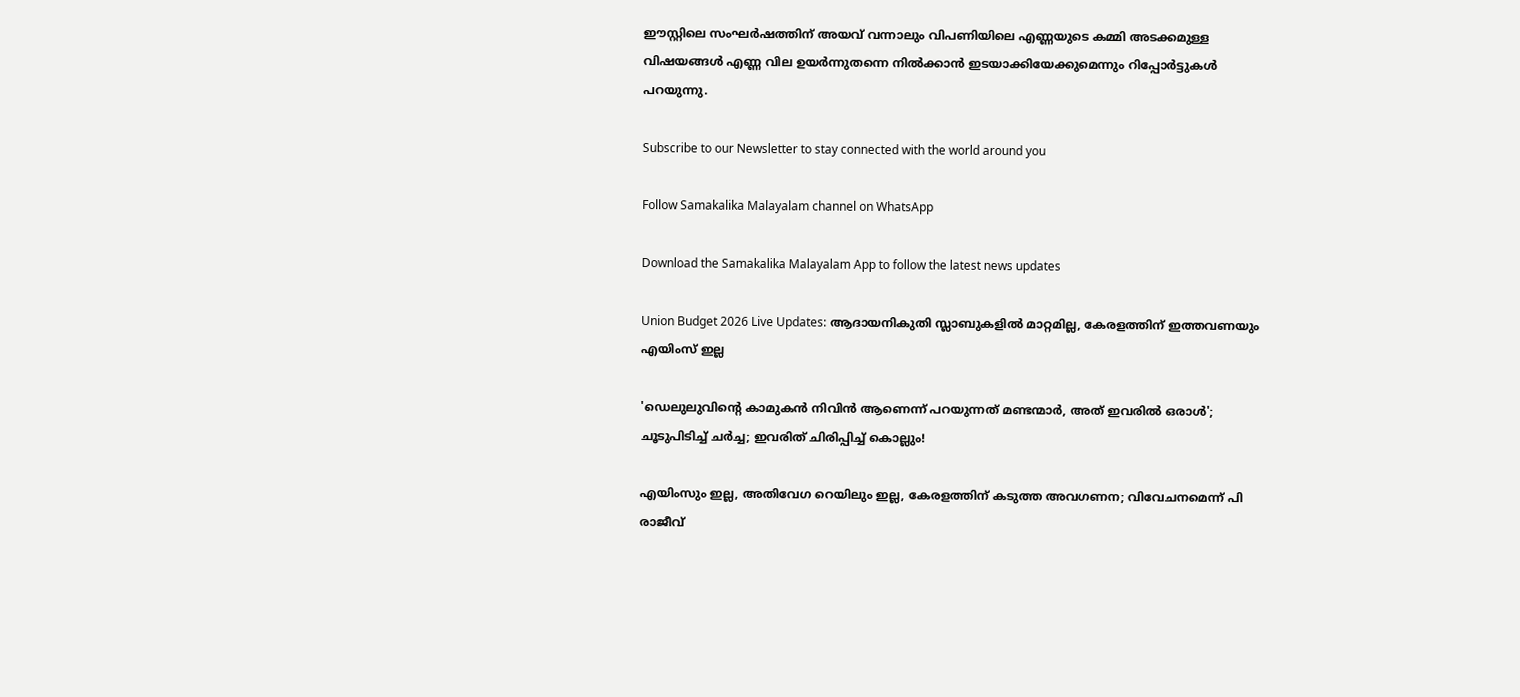ഈസ്റ്റിലെ സംഘര്‍ഷത്തിന് അയവ് വന്നാലും വിപണിയിലെ എണ്ണയുടെ കമ്മി അടക്കമുള്ള വിഷയങ്ങള്‍ എണ്ണ വില ഉയര്‍ന്നുതന്നെ നില്‍ക്കാന്‍ ഇടയാക്കിയേക്കുമെന്നും റിപ്പോര്‍ട്ടുകള്‍ പറയുന്നു.

Subscribe to our Newsletter to stay connected with the world around you

Follow Samakalika Malayalam channel on WhatsApp

Download the Samakalika Malayalam App to follow the latest news updates

Union Budget 2026 Live Updates: ആദായനികുതി സ്ലാബുകളില്‍ മാറ്റമില്ല, കേരളത്തിന് ഇത്തവണയും എയിംസ് ഇല്ല

'ഡെലുലുവിന്റെ കാമുകന്‍ നിവിന്‍ ആണെന്ന് പറയുന്നത് മണ്ടന്മാര്‍, അത് ഇവരില്‍ ഒരാള്‍'; ചൂടുപിടിച്ച് ചര്‍ച്ച; ഇവരിത് ചിരിപ്പിച്ച് കൊല്ലും!

എയിംസും ഇല്ല, അതിവേഗ റെയിലും ഇല്ല, കേരളത്തിന് കടുത്ത അവഗണന; വിവേചനമെന്ന് പി രാജീവ്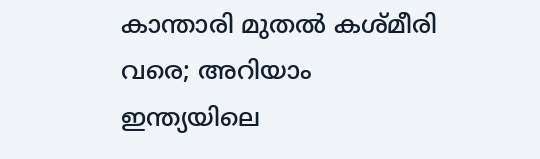കാന്താരി മുതൽ കശ്മീരി വരെ; അറിയാം ഇന്ത്യയിലെ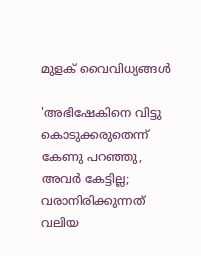മുളക് വൈവിധ്യങ്ങൾ

'അഭിഷേകിനെ വിട്ടു കൊടുക്കരുതെന്ന് കേണു പറഞ്ഞു, അവര്‍ കേട്ടില്ല; വരാനിരിക്കുന്നത് വലിയ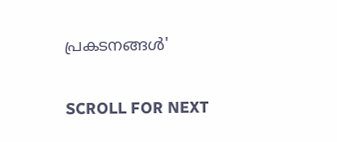പ്രകടനങ്ങള്‍'

SCROLL FOR NEXT